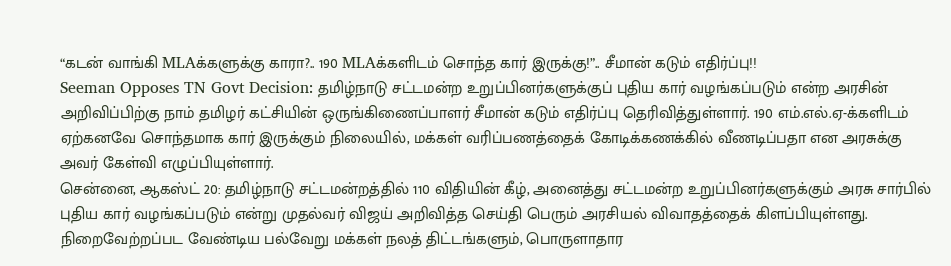“கடன் வாங்கி MLAக்களுக்கு காரா?.. 190 MLAக்களிடம் சொந்த கார் இருக்கு!”.. சீமான் கடும் எதிர்ப்பு!!
Seeman Opposes TN Govt Decision: தமிழ்நாடு சட்டமன்ற உறுப்பினர்களுக்குப் புதிய கார் வழங்கப்படும் என்ற அரசின் அறிவிப்பிற்கு நாம் தமிழர் கட்சியின் ஒருங்கிணைப்பாளர் சீமான் கடும் எதிர்ப்பு தெரிவித்துள்ளார். 190 எம்.எல்.ஏ-க்களிடம் ஏற்கனவே சொந்தமாக கார் இருக்கும் நிலையில், மக்கள் வரிப்பணத்தைக் கோடிக்கணக்கில் வீணடிப்பதா என அரசுக்கு அவர் கேள்வி எழுப்பியுள்ளார்.
சென்னை, ஆகஸ்ட் 20: தமிழ்நாடு சட்டமன்றத்தில் 110 விதியின் கீழ், அனைத்து சட்டமன்ற உறுப்பினர்களுக்கும் அரசு சார்பில் புதிய கார் வழங்கப்படும் என்று முதல்வர் விஜய் அறிவித்த செய்தி பெரும் அரசியல் விவாதத்தைக் கிளப்பியுள்ளது. நிறைவேற்றப்பட வேண்டிய பல்வேறு மக்கள் நலத் திட்டங்களும், பொருளாதார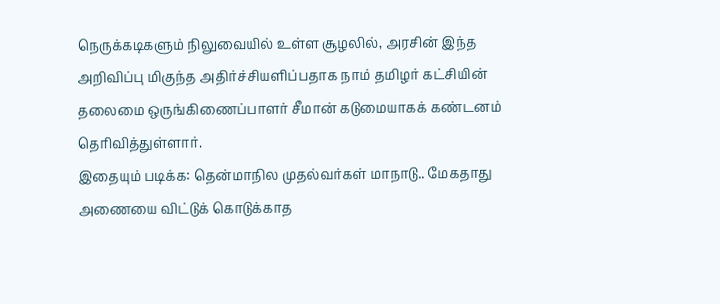நெருக்கடிகளும் நிலுவையில் உள்ள சூழலில், அரசின் இந்த அறிவிப்பு மிகுந்த அதிர்ச்சியளிப்பதாக நாம் தமிழர் கட்சியின் தலைமை ஒருங்கிணைப்பாளர் சீமான் கடுமையாகக் கண்டனம் தெரிவித்துள்ளார்.
இதையும் படிக்க: தென்மாநில முதல்வர்கள் மாநாடு.. மேகதாது அணையை விட்டுக் கொடுக்காத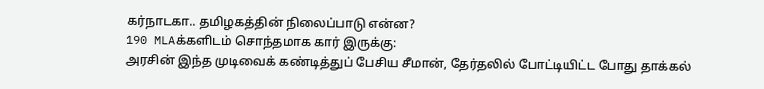கர்நாடகா.. தமிழகத்தின் நிலைப்பாடு என்ன?
190 MLAக்களிடம் சொந்தமாக கார் இருக்கு:
அரசின் இந்த முடிவைக் கண்டித்துப் பேசிய சீமான், தேர்தலில் போட்டியிட்ட போது தாக்கல்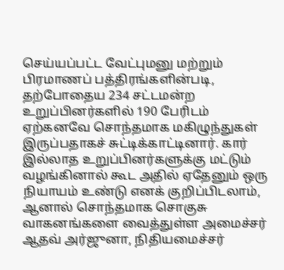செய்யப்பட்ட வேட்புமனு மற்றும் பிரமாணப் பத்திரங்களின்படி, தற்போதைய 234 சட்டமன்ற உறுப்பினர்களில் 190 பேரிடம் ஏற்கனவே சொந்தமாக மகிழுந்துகள் இருப்பதாகச் சுட்டிக்காட்டினார். கார் இல்லாத உறுப்பினர்களுக்கு மட்டும் வழங்கினால் கூட அதில் ஏதேனும் ஒரு நியாயம் உண்டு எனக் குறிப்பிடலாம், ஆனால் சொந்தமாக சொகுசு வாகனங்களை வைத்துள்ள அமைச்சர் ஆதவ் அர்ஜுனா, நிதியமைச்சர்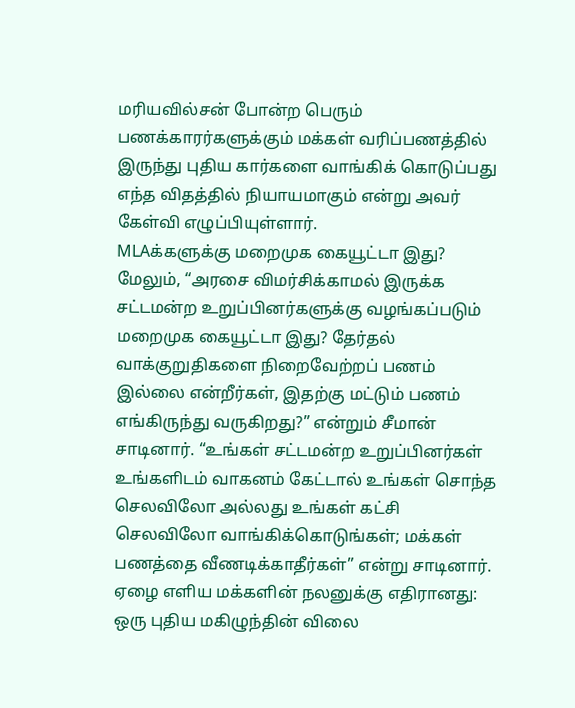மரியவில்சன் போன்ற பெரும் பணக்காரர்களுக்கும் மக்கள் வரிப்பணத்தில் இருந்து புதிய கார்களை வாங்கிக் கொடுப்பது எந்த விதத்தில் நியாயமாகும் என்று அவர் கேள்வி எழுப்பியுள்ளார்.
MLAக்களுக்கு மறைமுக கையூட்டா இது?
மேலும், “அரசை விமர்சிக்காமல் இருக்க சட்டமன்ற உறுப்பினர்களுக்கு வழங்கப்படும் மறைமுக கையூட்டா இது? தேர்தல் வாக்குறுதிகளை நிறைவேற்றப் பணம் இல்லை என்றீர்கள், இதற்கு மட்டும் பணம் எங்கிருந்து வருகிறது?” என்றும் சீமான் சாடினார். “உங்கள் சட்டமன்ற உறுப்பினர்கள் உங்களிடம் வாகனம் கேட்டால் உங்கள் சொந்த செலவிலோ அல்லது உங்கள் கட்சி செலவிலோ வாங்கிக்கொடுங்கள்; மக்கள் பணத்தை வீணடிக்காதீர்கள்” என்று சாடினார்.
ஏழை எளிய மக்களின் நலனுக்கு எதிரானது:
ஒரு புதிய மகிழுந்தின் விலை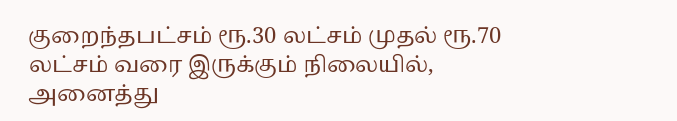குறைந்தபட்சம் ரூ.30 லட்சம் முதல் ரூ.70 லட்சம் வரை இருக்கும் நிலையில், அனைத்து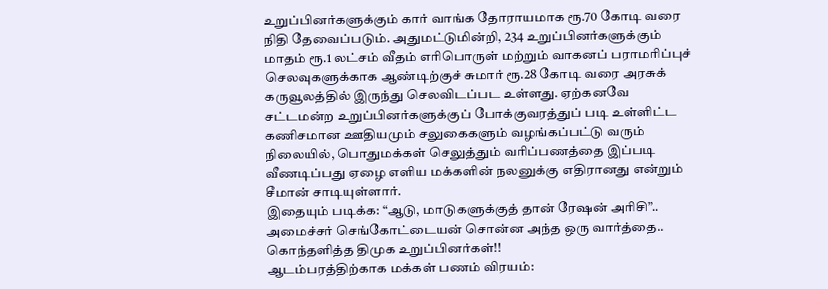உறுப்பினர்களுக்கும் கார் வாங்க தோராயமாக ரூ.70 கோடி வரை நிதி தேவைப்படும். அதுமட்டுமின்றி, 234 உறுப்பினர்களுக்கும் மாதம் ரூ.1 லட்சம் வீதம் எரிபொருள் மற்றும் வாகனப் பராமரிப்புச் செலவுகளுக்காக ஆண்டிற்குச் சுமார் ரூ.28 கோடி வரை அரசுக் கருவூலத்தில் இருந்து செலவிடப்பட உள்ளது. ஏற்கனவே சட்டமன்ற உறுப்பினர்களுக்குப் போக்குவரத்துப் படி உள்ளிட்ட கணிசமான ஊதியமும் சலுகைகளும் வழங்கப்பட்டு வரும் நிலையில், பொதுமக்கள் செலுத்தும் வரிப்பணத்தை இப்படி வீணடிப்பது ஏழை எளிய மக்களின் நலனுக்கு எதிரானது என்றும் சீமான் சாடியுள்ளார்.
இதையும் படிக்க: “ஆடு, மாடுகளுக்குத் தான் ரேஷன் அரிசி”.. அமைச்சர் செங்கோட்டையன் சொன்ன அந்த ஒரு வார்த்தை.. கொந்தளித்த திமுக உறுப்பினர்கள்!!
ஆடம்பரத்திற்காக மக்கள் பணம் விரயம்: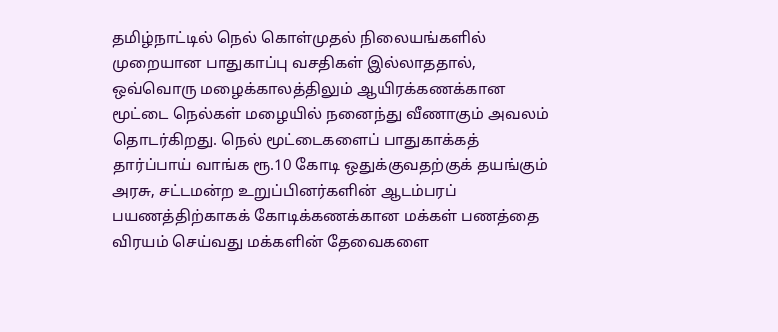தமிழ்நாட்டில் நெல் கொள்முதல் நிலையங்களில் முறையான பாதுகாப்பு வசதிகள் இல்லாததால், ஒவ்வொரு மழைக்காலத்திலும் ஆயிரக்கணக்கான மூட்டை நெல்கள் மழையில் நனைந்து வீணாகும் அவலம் தொடர்கிறது. நெல் மூட்டைகளைப் பாதுகாக்கத் தார்ப்பாய் வாங்க ரூ.10 கோடி ஒதுக்குவதற்குக் தயங்கும் அரசு, சட்டமன்ற உறுப்பினர்களின் ஆடம்பரப் பயணத்திற்காகக் கோடிக்கணக்கான மக்கள் பணத்தை விரயம் செய்வது மக்களின் தேவைகளை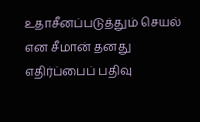உதாசீனப்படுத்தும் செயல் என சீமான் தனது எதிர்ப்பைப் பதிவு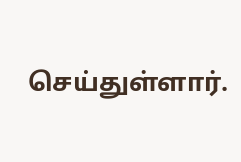செய்துள்ளார்.